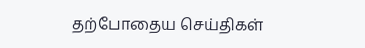தற்போதைய செய்திகள்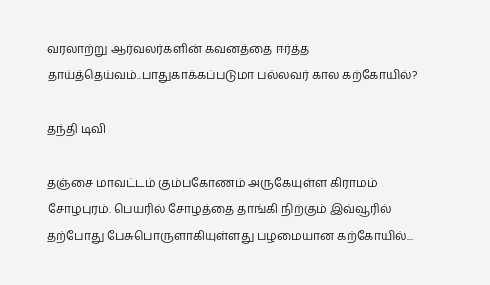வரலாற்று ஆர்வலர்களின் கவனத்தை ஈர்த்த தாய்த்தெய்வம்..பாதுகாக்கப்படுமா பல்லவர் கால கற்கோயில்?

தந்தி டிவி

தஞ்சை மாவட்டம் கும்பகோணம் அருகேயுள்ள கிராமம் சோழபுரம். பெயரில் சோழத்தை தாங்கி நிற்கும் இவ்வூரில் தற்போது பேசுபொருளாகியுள்ளது பழமையான கற்கோயில்...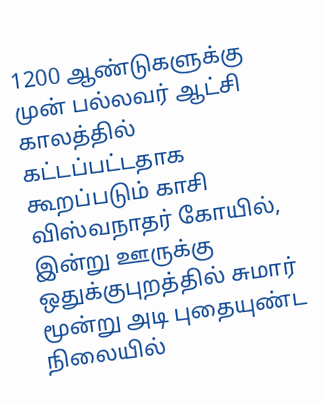1200 ஆண்டுகளுக்கு முன் பல்லவர் ஆட்சி காலத்தில் கட்டப்பட்டதாக கூறப்படும் காசி விஸ்வநாதர் கோயில், இன்று ஊருக்கு ஒதுக்குபுறத்தில் சுமார் மூன்று அடி புதையுண்ட நிலையில்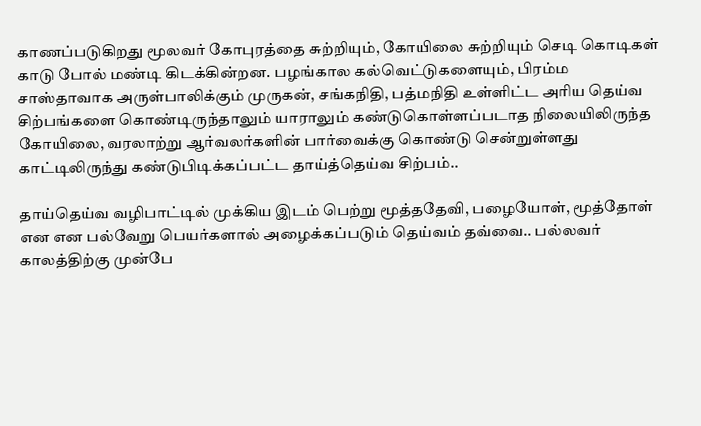காணப்படுகிறது மூலவர் கோபுரத்தை சுற்றியும், கோயிலை சுற்றியும் செடி கொடிகள் காடு போல் மண்டி கிடக்கின்றன. பழங்கால கல்வெட்டுகளையும், பிரம்ம சாஸ்தாவாக அருள்பாலிக்கும் முருகன், சங்கநிதி, பத்மநிதி உள்ளிட்ட அரிய தெய்வ சிற்பங்களை கொண்டிருந்தாலும் யாராலும் கண்டுகொள்ளப்படாத நிலையிலிருந்த கோயிலை, வரலாற்று ஆர்வலர்களின் பார்வைக்கு கொண்டு சென்றுள்ளது காட்டிலிருந்து கண்டுபிடிக்கப்பட்ட தாய்த்தெய்வ சிற்பம்..

தாய்தெய்வ வழிபாட்டில் முக்கிய இடம் பெற்று மூத்ததேவி, பழையோள், மூத்தோள் என என பல்வேறு பெயர்களால் அழைக்கப்படும் தெய்வம் தவ்வை.. பல்லவர் காலத்திற்கு முன்பே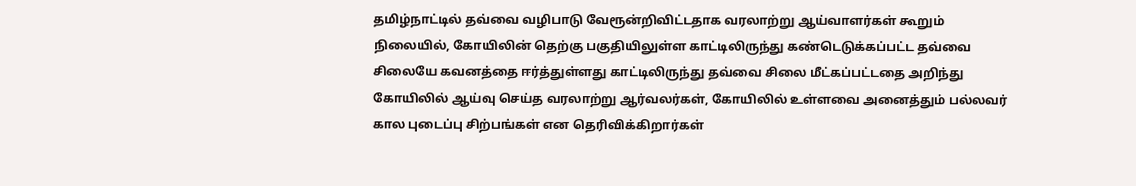தமிழ்நாட்டில் தவ்வை வழிபாடு வேரூன்றிவிட்டதாக வரலாற்று ஆய்வாளர்கள் கூறும் நிலையில், கோயிலின் தெற்கு பகுதியிலுள்ள காட்டிலிருந்து கண்டெடுக்கப்பட்ட தவ்வை சிலையே கவனத்தை ஈர்த்துள்ளது காட்டிலிருந்து தவ்வை சிலை மீட்கப்பட்டதை அறிந்து கோயிலில் ஆய்வு செய்த வரலாற்று ஆர்வலர்கள், கோயிலில் உள்ளவை அனைத்தும் பல்லவர் கால புடைப்பு சிற்பங்கள் என தெரிவிக்கிறார்கள்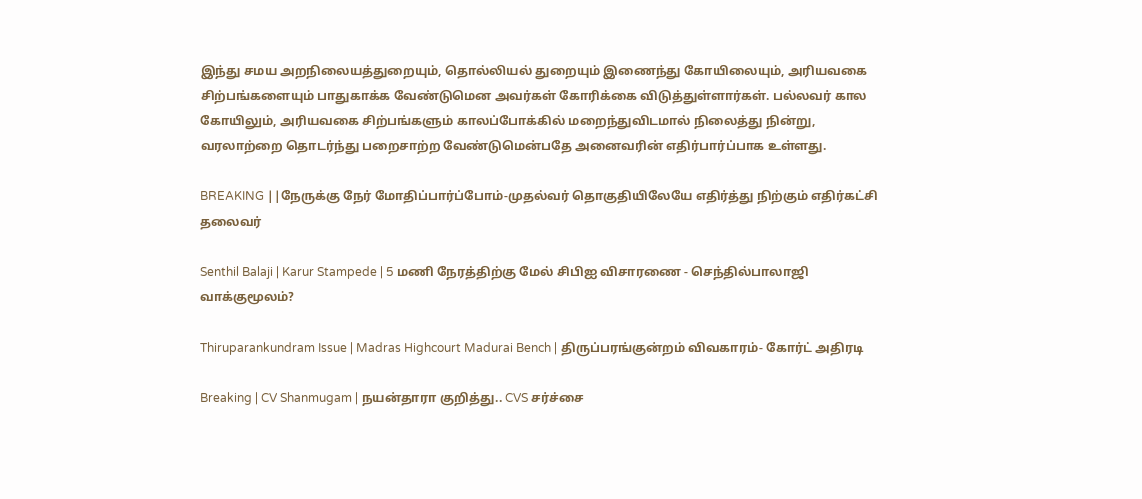இந்து சமய அறநிலையத்துறையும், தொல்லியல் துறையும் இணைந்து கோயிலையும், அரியவகை சிற்பங்களையும் பாதுகாக்க வேண்டுமென அவர்கள் கோரிக்கை விடுத்துள்ளார்கள். பல்லவர் கால கோயிலும், அரியவகை சிற்பங்களும் காலப்போக்கில் மறைந்துவிடமால் நிலைத்து நின்று, வரலாற்றை தொடர்ந்து பறைசாற்ற வேண்டுமென்பதே அனைவரின் எதிர்பார்ப்பாக உள்ளது.

BREAKING ||நேருக்கு நேர் மோதிப்பார்ப்போம்-முதல்வர் தொகுதியிலேயே எதிர்த்து நிற்கும் எதிர்கட்சி தலைவர்

Senthil Balaji | Karur Stampede | 5 மணி நேரத்திற்கு மேல் சிபிஐ விசாரணை - செந்தில்பாலாஜி வாக்குமூலம்?

Thiruparankundram Issue | Madras Highcourt Madurai Bench | திருப்பரங்குன்றம் விவகாரம்- கோர்ட் அதிரடி

Breaking | CV Shanmugam | நயன்தாரா குறித்து.. CVS சர்ச்சை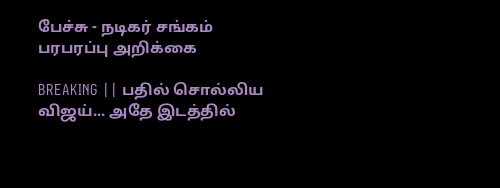பேச்சு - நடிகர் சங்கம் பரபரப்பு அறிக்கை

BREAKING || பதில் சொல்லிய விஜய்... அதே இடத்தில்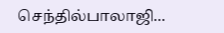செந்தில்பாலாஜி...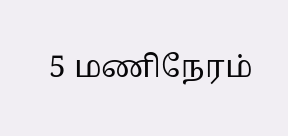5 மணிநேரம்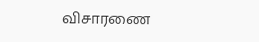விசாரணை